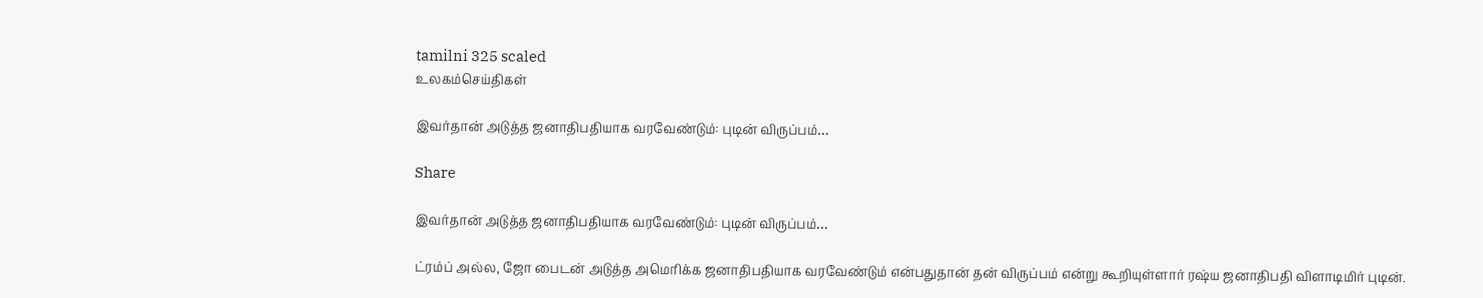tamilni 325 scaled
உலகம்செய்திகள்

இவர்தான் அடுத்த ஜனாதிபதியாக வரவேண்டும்: புடின் விருப்பம்…

Share

இவர்தான் அடுத்த ஜனாதிபதியாக வரவேண்டும்: புடின் விருப்பம்…

ட்ரம்ப் அல்ல, ஜோ பைடன் அடுத்த அமெரிக்க ஜனாதிபதியாக வரவேண்டும் என்பதுதான் தன் விருப்பம் என்று கூறியுள்ளார் ரஷ்ய ஜனாதிபதி விளாடிமிர் புடின்.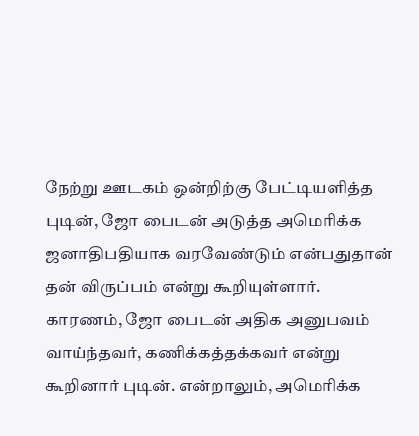நேற்று ஊடகம் ஒன்றிற்கு பேட்டியளித்த புடின், ஜோ பைடன் அடுத்த அமெரிக்க ஜனாதிபதியாக வரவேண்டும் என்பதுதான் தன் விருப்பம் என்று கூறியுள்ளார். காரணம், ஜோ பைடன் அதிக அனுபவம் வாய்ந்தவர், கணிக்கத்தக்கவர் என்று கூறினார் புடின். என்றாலும், அமெரிக்க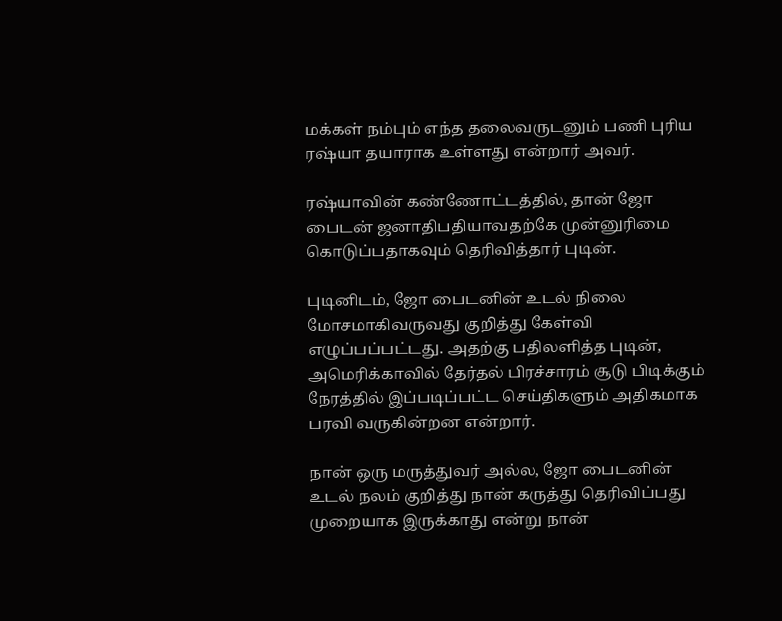மக்கள் நம்பும் எந்த தலைவருடனும் பணி புரிய ரஷ்யா தயாராக உள்ளது என்றார் அவர்.

ரஷ்யாவின் கண்ணோட்டத்தில், தான் ஜோ பைடன் ஜனாதிபதியாவதற்கே முன்னுரிமை கொடுப்பதாகவும் தெரிவித்தார் புடின்.

புடினிடம், ஜோ பைடனின் உடல் நிலை மோசமாகிவருவது குறித்து கேள்வி எழுப்பப்பட்டது. அதற்கு பதிலளித்த புடின், அமெரிக்காவில் தேர்தல் பிரச்சாரம் சூடு பிடிக்கும் நேரத்தில் இப்படிப்பட்ட செய்திகளும் அதிகமாக பரவி வருகின்றன என்றார்.

நான் ஒரு மருத்துவர் அல்ல, ஜோ பைடனின் உடல் நலம் குறித்து நான் கருத்து தெரிவிப்பது முறையாக இருக்காது என்று நான்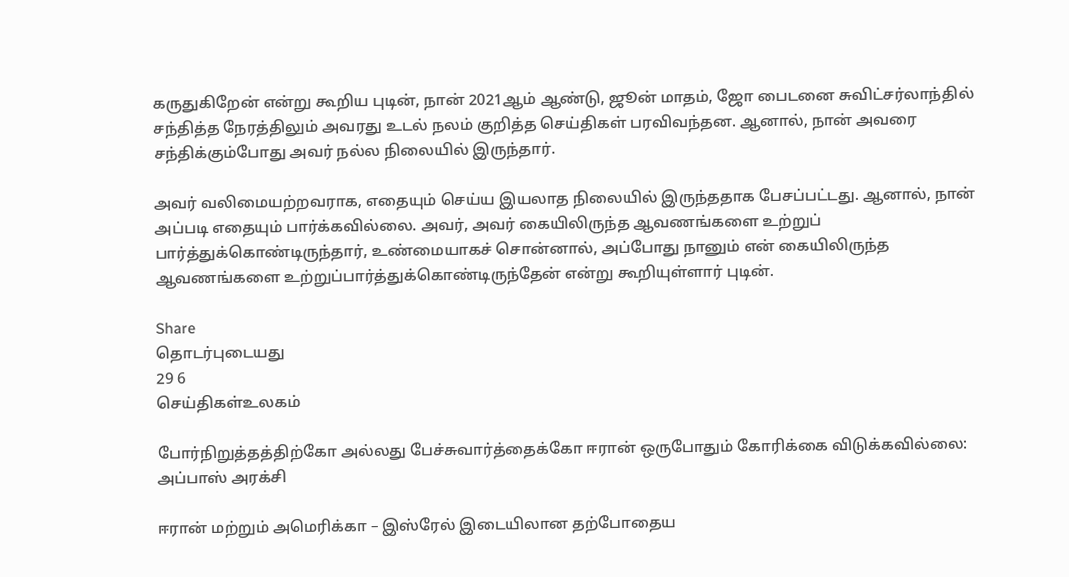கருதுகிறேன் என்று கூறிய புடின், நான் 2021ஆம் ஆண்டு, ஜூன் மாதம், ஜோ பைடனை சுவிட்சர்லாந்தில் சந்தித்த நேரத்திலும் அவரது உடல் நலம் குறித்த செய்திகள் பரவிவந்தன. ஆனால், நான் அவரை சந்திக்கும்போது அவர் நல்ல நிலையில் இருந்தார்.

அவர் வலிமையற்றவராக, எதையும் செய்ய இயலாத நிலையில் இருந்ததாக பேசப்பட்டது. ஆனால், நான் அப்படி எதையும் பார்க்கவில்லை. அவர், அவர் கையிலிருந்த ஆவணங்களை உற்றுப் பார்த்துக்கொண்டிருந்தார், உண்மையாகச் சொன்னால், அப்போது நானும் என் கையிலிருந்த ஆவணங்களை உற்றுப்பார்த்துக்கொண்டிருந்தேன் என்று கூறியுள்ளார் புடின்.

Share
தொடர்புடையது
29 6
செய்திகள்உலகம்

போர்நிறுத்தத்திற்கோ அல்லது பேச்சுவார்த்தைக்கோ ஈரான் ஒருபோதும் கோரிக்கை விடுக்கவில்லை: அப்பாஸ் அரக்சி

ஈரான் மற்றும் அமெரிக்கா – இஸ்ரேல் இடையிலான தற்போதைய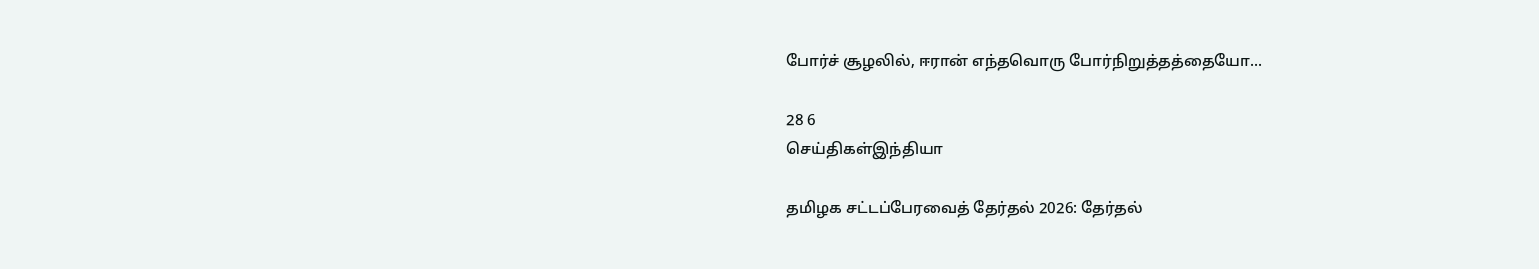போர்ச் சூழலில், ஈரான் எந்தவொரு போர்நிறுத்தத்தையோ...

28 6
செய்திகள்இந்தியா

தமிழக சட்டப்பேரவைத் தேர்தல் 2026: தேர்தல்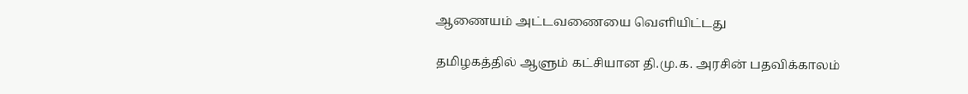ஆணையம் அட்டவணையை வெளியிட்டது

தமிழகத்தில் ஆளும் கட்சியான தி.மு.க. அரசின் பதவிக்காலம்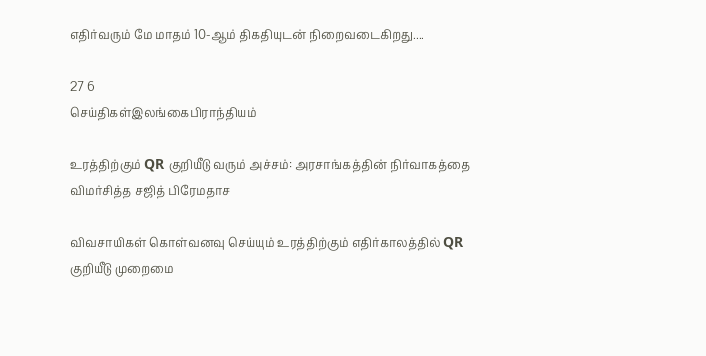எதிர்வரும் மே மாதம் 10-ஆம் திகதியுடன் நிறைவடைகிறது....

27 6
செய்திகள்இலங்கைபிராந்தியம்

உரத்திற்கும் QR குறியீடு வரும் அச்சம்: அரசாங்கத்தின் நிர்வாகத்தை விமர்சித்த சஜித் பிரேமதாச

விவசாயிகள் கொள்வனவு செய்யும் உரத்திற்கும் எதிர்காலத்தில் QR குறியீடு முறைமை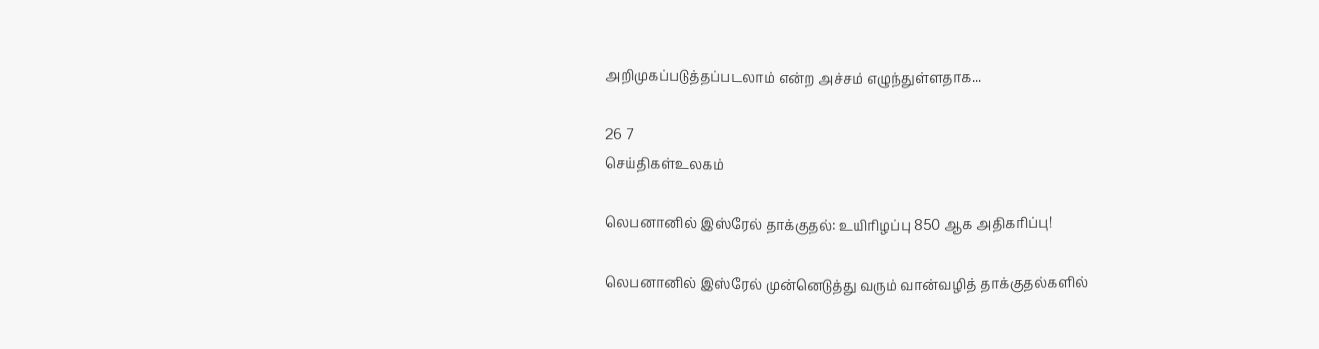அறிமுகப்படுத்தப்படலாம் என்ற அச்சம் எழுந்துள்ளதாக...

26 7
செய்திகள்உலகம்

லெபனானில் இஸ்ரேல் தாக்குதல்: உயிரிழப்பு 850 ஆக அதிகரிப்பு!

லெபனானில் இஸ்ரேல் முன்னெடுத்து வரும் வான்வழித் தாக்குதல்களில்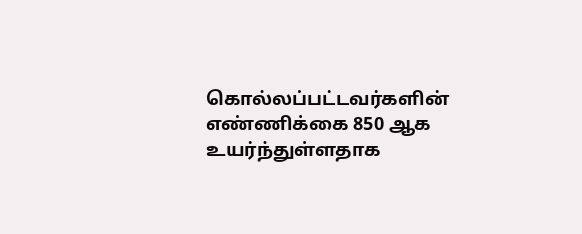கொல்லப்பட்டவர்களின் எண்ணிக்கை 850 ஆக உயர்ந்துள்ளதாக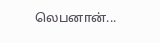லெபனான்...